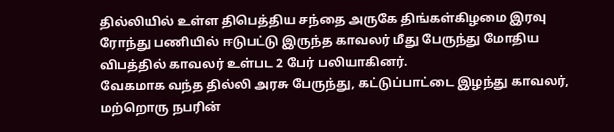தில்லியில் உள்ள திபெத்திய சந்தை அருகே திங்கள்கிழமை இரவு ரோந்து பணியில் ஈடுபட்டு இருந்த காவலர் மீது பேருந்து மோதிய விபத்தில் காவலர் உள்பட 2 பேர் பலியாகினர்.
வேகமாக வந்த தில்லி அரசு பேருந்து, கட்டுப்பாட்டை இழந்து காவலர், மற்றொரு நபரின்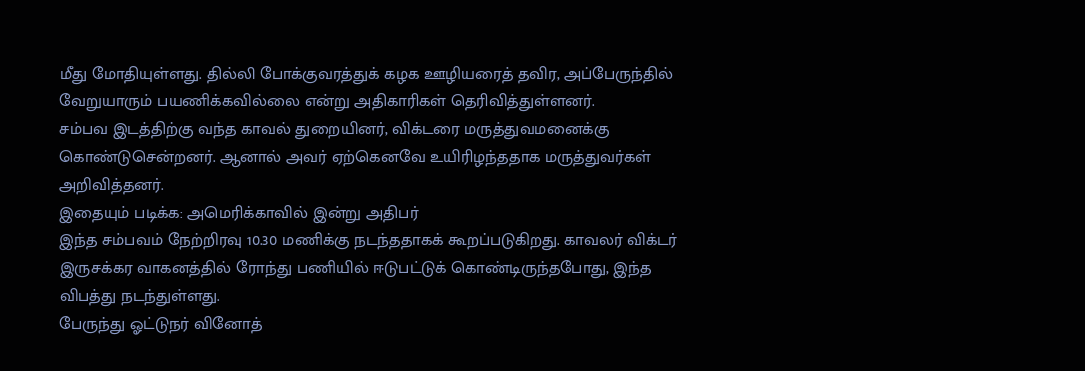மீது மோதியுள்ளது. தில்லி போக்குவரத்துக் கழக ஊழியரைத் தவிர, அப்பேருந்தில் வேறுயாரும் பயணிக்கவில்லை என்று அதிகாரிகள் தெரிவித்துள்ளனர்.
சம்பவ இடத்திற்கு வந்த காவல் துறையினர், விக்டரை மருத்துவமனைக்கு கொண்டுசென்றனர். ஆனால் அவர் ஏற்கெனவே உயிரிழந்ததாக மருத்துவர்கள் அறிவித்தனர்.
இதையும் படிக்க: அமெரிக்காவில் இன்று அதிபர்
இந்த சம்பவம் நேற்றிரவு 10.30 மணிக்கு நடந்ததாகக் கூறப்படுகிறது. காவலர் விக்டர் இருசக்கர வாகனத்தில் ரோந்து பணியில் ஈடுபட்டுக் கொண்டிருந்தபோது, இந்த விபத்து நடந்துள்ளது.
பேருந்து ஓட்டுநர் வினோத்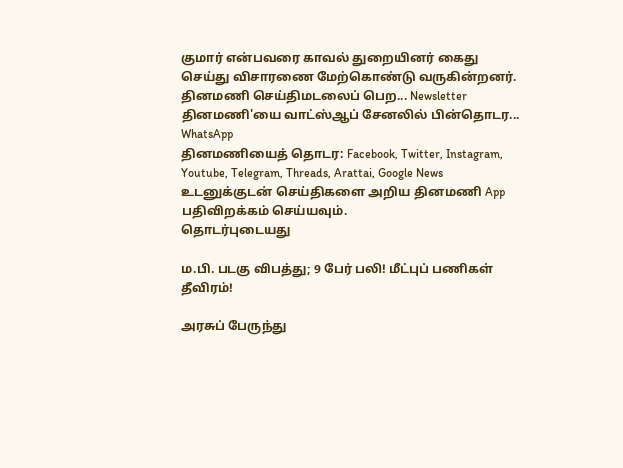குமார் என்பவரை காவல் துறையினர் கைது செய்து விசாரணை மேற்கொண்டு வருகின்றனர்.
தினமணி செய்திமடலைப் பெற... Newsletter
தினமணி'யை வாட்ஸ்ஆப் சேனலில் பின்தொடர... WhatsApp
தினமணியைத் தொடர: Facebook, Twitter, Instagram, Youtube, Telegram, Threads, Arattai, Google News
உடனுக்குடன் செய்திகளை அறிய தினமணி App பதிவிறக்கம் செய்யவும்.
தொடர்புடையது

ம.பி. படகு விபத்து; 9 பேர் பலி! மீட்புப் பணிகள் தீவிரம்!

அரசுப் பேருந்து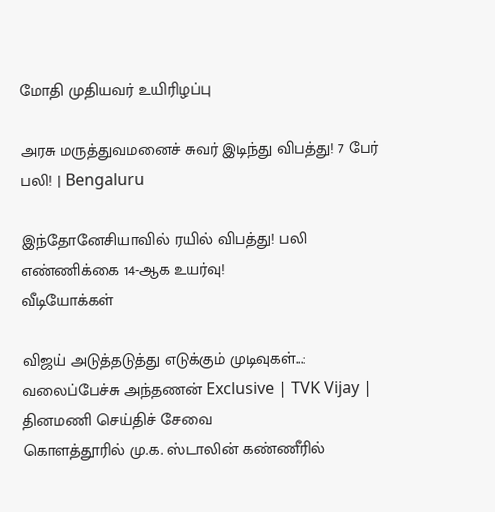மோதி முதியவர் உயிரிழப்பு

அரசு மருத்துவமனைச் சுவர் இடிந்து விபத்து! 7 பேர் பலி! | Bengaluru

இந்தோனேசியாவில் ரயில் விபத்து! பலி எண்ணிக்கை 14-ஆக உயர்வு!
வீடியோக்கள்

விஜய் அடுத்தடுத்து எடுக்கும் முடிவுகள்...: வலைப்பேச்சு அந்தணன் Exclusive | TVK Vijay |
தினமணி செய்திச் சேவை
கொளத்தூரில் மு.க. ஸ்டாலின் கண்ணீரில்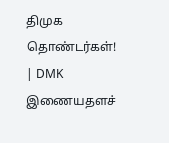திமுக தொண்டர்கள்! | DMK
இணையதளச்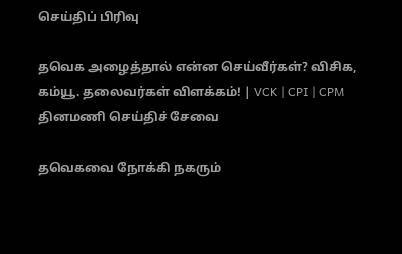செய்திப் பிரிவு

தவெக அழைத்தால் என்ன செய்வீர்கள்? விசிக, கம்யூ. தலைவர்கள் விளக்கம்! | VCK | CPI | CPM
தினமணி செய்திச் சேவை

தவெகவை நோக்கி நகரும்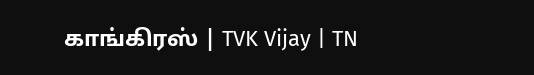காங்கிரஸ் | TVK Vijay | TN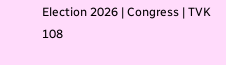Election 2026 | Congress | TVK 108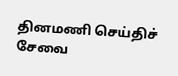தினமணி செய்திச் சேவை